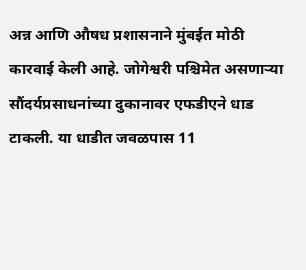अन्न आणि औषध प्रशासनाने मुंबईत मोठी कारवाई केली आहे. जोगेश्वरी पश्चिमेत असणाऱ्या सौंदर्यप्रसाधनांच्या दुकानावर एफडीएने धाड टाकली. या धाडीत जवळपास 11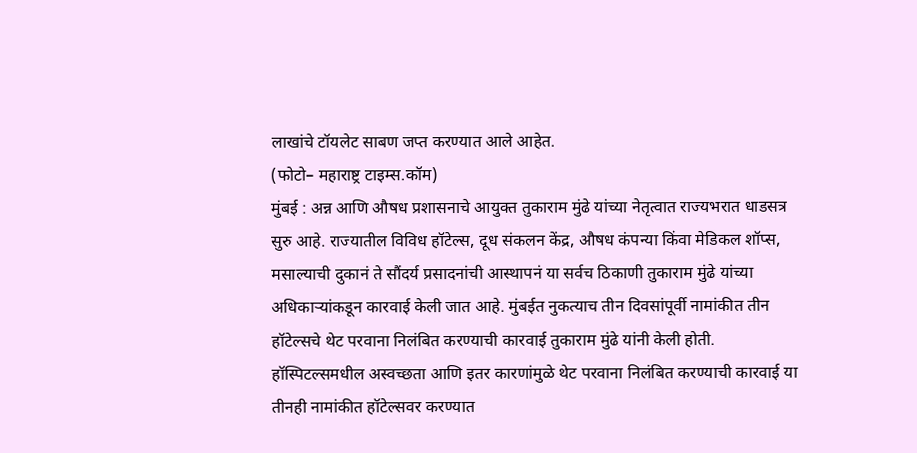लाखांचे टॉयलेट साबण जप्त करण्यात आले आहेत.
(फोटो– महाराष्ट्र टाइम्स.कॉम)
मुंबई : अन्न आणि औषध प्रशासनाचे आयुक्त तुकाराम मुंढे यांच्या नेतृत्वात राज्यभरात धाडसत्र सुरु आहे. राज्यातील विविध हॉटेल्स, दूध संकलन केंद्र, औषध कंपन्या किंवा मेडिकल शॉप्स, मसाल्याची दुकानं ते सौंदर्य प्रसादनांची आस्थापनं या सर्वच ठिकाणी तुकाराम मुंढे यांच्या अधिकाऱ्यांकडून कारवाई केली जात आहे. मुंबईत नुकत्याच तीन दिवसांपूर्वी नामांकीत तीन हॉटेल्सचे थेट परवाना निलंबित करण्याची कारवाई तुकाराम मुंढे यांनी केली होती. हॉस्पिटल्समधील अस्वच्छता आणि इतर कारणांमुळे थेट परवाना निलंबित करण्याची कारवाई या तीनही नामांकीत हॉटेल्सवर करण्यात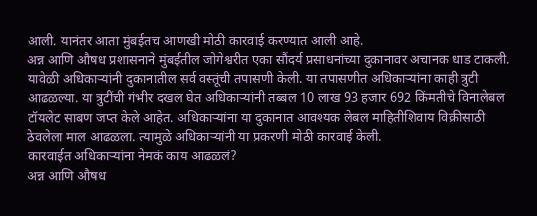आली. यानंतर आता मुंबईतच आणखी मोठी कारवाई करण्यात आली आहे.
अन्न आणि औषध प्रशासनाने मुंबईतील जोगेश्वरीत एका सौंदर्य प्रसाधनांच्या दुकानावर अचानक धाड टाकली. यावेळी अधिकाऱ्यांनी दुकानातील सर्व वस्तूंची तपासणी केली. या तपासणीत अधिकाऱ्यांना काही त्रुटी आढळल्या. या त्रुटींची गंभीर दखल घेत अधिकाऱ्यांनी तब्बल 10 लाख 93 हजार 692 किंमतीचे विनालेबल टॉयलेट साबण जप्त केले आहेत. अधिकाऱ्यांना या दुकानात आवश्यक लेबल माहितीशिवाय विक्रीसाठी ठेवलेला माल आढळला. त्यामुळे अधिकाऱ्यांनी या प्रकरणी मोठी कारवाई केली.
कारवाईत अधिकाऱ्यांना नेमकं काय आढळलं?
अन्न आणि औषध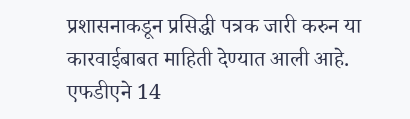प्रशासनाकडून प्रसिद्धी पत्रक जारी करुन या कारवाईबाबत माहिती देण्यात आली आहे. एफडीएने 14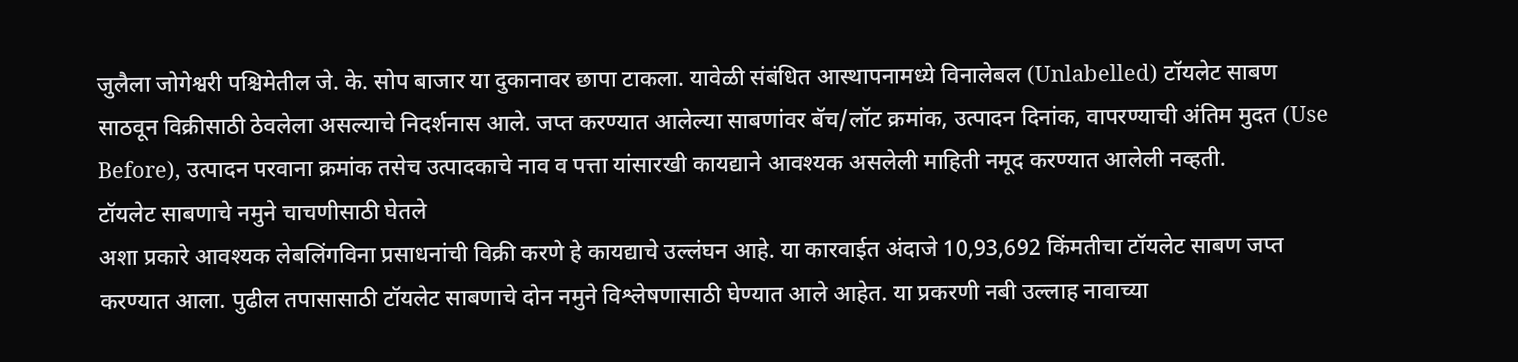जुलैला जोगेश्वरी पश्चिमेतील जे. के. सोप बाजार या दुकानावर छापा टाकला. यावेळी संबंधित आस्थापनामध्ये विनालेबल (Unlabelled) टॉयलेट साबण साठवून विक्रीसाठी ठेवलेला असल्याचे निदर्शनास आले. जप्त करण्यात आलेल्या साबणांवर बॅच/लॉट क्रमांक, उत्पादन दिनांक, वापरण्याची अंतिम मुदत (Use Before), उत्पादन परवाना क्रमांक तसेच उत्पादकाचे नाव व पत्ता यांसारखी कायद्याने आवश्यक असलेली माहिती नमूद करण्यात आलेली नव्हती.
टॉयलेट साबणाचे नमुने चाचणीसाठी घेतले
अशा प्रकारे आवश्यक लेबलिंगविना प्रसाधनांची विक्री करणे हे कायद्याचे उल्लंघन आहे. या कारवाईत अंदाजे 10,93,692 किंमतीचा टॉयलेट साबण जप्त करण्यात आला. पुढील तपासासाठी टॉयलेट साबणाचे दोन नमुने विश्लेषणासाठी घेण्यात आले आहेत. या प्रकरणी नबी उल्लाह नावाच्या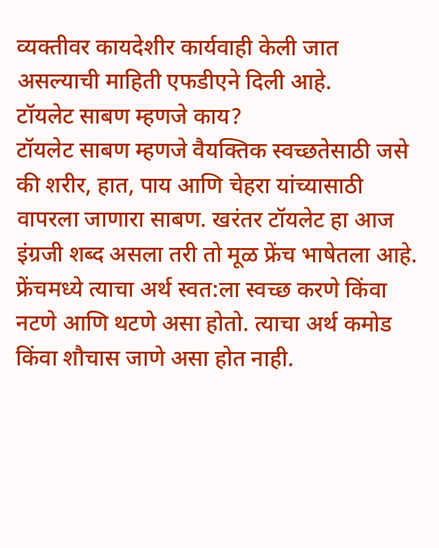व्यक्तीवर कायदेशीर कार्यवाही केली जात असल्याची माहिती एफडीएने दिली आहे.
टॉयलेट साबण म्हणजे काय?
टॉयलेट साबण म्हणजे वैयक्तिक स्वच्छतेसाठी जसे की शरीर, हात, पाय आणि चेहरा यांच्यासाठी वापरला जाणारा साबण. खरंतर टॉयलेट हा आज इंग्रजी शब्द असला तरी तो मूळ फ्रेंच भाषेतला आहे. फ्रेंचमध्ये त्याचा अर्थ स्वत:ला स्वच्छ करणे किंवा नटणे आणि थटणे असा होतो. त्याचा अर्थ कमोड किंवा शौचास जाणे असा होत नाही.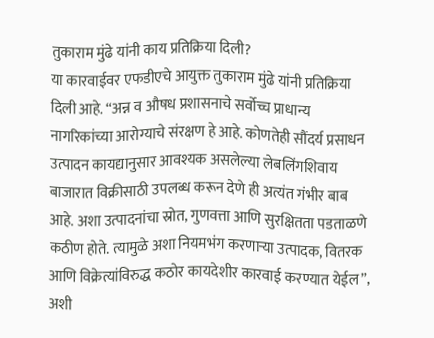तुकाराम मुंढे यांनी काय प्रतिक्रिया दिली?
या कारवाईवर एफडीएचे आयुक्त तुकाराम मुंढे यांनी प्रतिक्रिया दिली आहे. “अन्न व औषध प्रशासनाचे सर्वोच्च प्राधान्य नागरिकांच्या आरोग्याचे संरक्षण हे आहे. कोणतेही सौंदर्य प्रसाधन उत्पादन कायद्यानुसार आवश्यक असलेल्या लेबलिंगशिवाय बाजारात विक्रीसाठी उपलब्ध करून देणे ही अत्यंत गंभीर बाब आहे. अशा उत्पादनांचा स्रोत, गुणवत्ता आणि सुरक्षितता पडताळणे कठीण होते. त्यामुळे अशा नियमभंग करणाऱ्या उत्पादक, वितरक आणि विक्रेत्यांविरुद्ध कठोर कायदेशीर कारवाई करण्यात येईल”, अशी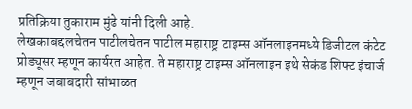प्रतिक्रिया तुकाराम मुंढे यांनी दिली आहे.
लेखकाबद्दलचेतन पाटीलचेतन पाटील महाराष्ट्र टाइम्स ऑनलाइनमध्ये डिजीटल कंटेट प्रोड्यूसर म्हणून कार्यरत आहेत. ते महाराष्ट्र टाइम्स ऑनलाइन इथे सेकंड शिफ्ट इंचार्ज म्हणून जबाबदारी सांभाळत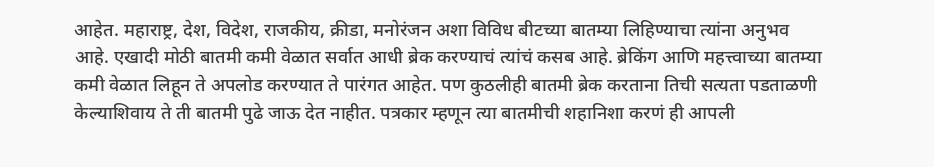आहेत. महाराष्ट्र, देश, विदेश, राजकीय, क्रीडा, मनोरंजन अशा विविध बीटच्या बातम्या लिहिण्याचा त्यांना अनुभव आहे. एखादी मोठी बातमी कमी वेळात सर्वात आधी ब्रेक करण्याचं त्यांचं कसब आहे. ब्रेकिंग आणि महत्त्वाच्या बातम्या कमी वेळात लिहून ते अपलोड करण्यात ते पारंगत आहेत. पण कुठलीही बातमी ब्रेक करताना तिची सत्यता पडताळणी केल्याशिवाय ते ती बातमी पुढे जाऊ देत नाहीत. पत्रकार म्हणून त्या बातमीची शहानिशा करणं ही आपली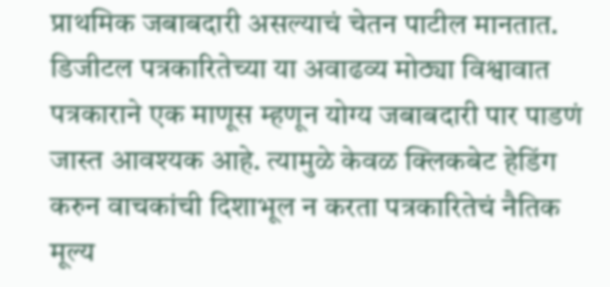प्राथमिक जबाबदारी असल्याचं चेतन पाटील मानतात.
डिजीटल पत्रकारितेच्या या अवाढव्य मोठ्या विश्वावात पत्रकाराने एक माणूस म्हणून योग्य जबाबदारी पार पाडणं जास्त आवश्यक आहे. त्यामुळे केवळ क्लिकबेट हेडिंग करुन वाचकांची दिशाभूल न करता पत्रकारितेचं नैतिक मूल्य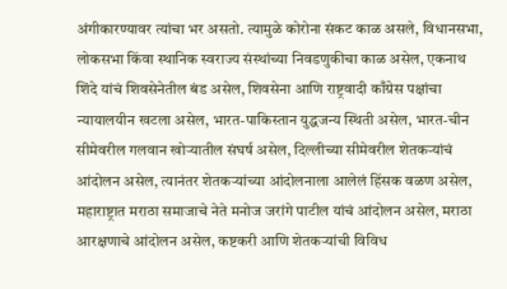अंगीकारण्यावर त्यांचा भर असतो. त्यामुळे कोरोना संकट काळ असले, विधानसभा, लोकसभा किंवा स्थानिक स्वराज्य संस्थांच्या निवडणुकीचा काळ असेल, एकनाथ शिंदे यांचं शिवसेनेतील बंड असेल, शिवसेना आणि राष्ट्रवादी काँग्रेस पक्षांचा न्यायालयीन खटला असेल, भारत-पाकिस्तान युद्धजन्य स्थिती असेल, भारत-चीन सीमेवरील गलवान खोऱ्यातील संघर्ष असेल, दिल्लीच्या सीमेवरील शेतकऱ्यांचं आंदोलन असेल, त्यानंतर शेतकऱ्यांच्या आंदोलनाला आलेलं हिंसक वळण असेल, महाराष्ट्रात मराठा समाजाचे नेते मनोज जरांगे पाटील यांचं आंदोलन असेल, मराठा आरक्षणाचे आंदोलन असेल, कष्टकरी आणि शेतकऱ्यांची विविध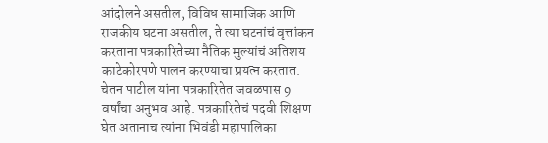आंदोलने असतील, विविध सामाजिक आणि राजकीय घटना असतील, ते त्या घटनांचं वृत्तांकन करताना पत्रकारितेच्या नैतिक मुल्यांचं अतिशय काटेकोरपणे पालन करण्याचा प्रयत्न करतात.
चेतन पाटील यांना पत्रकारितेत जवळपास 9 वर्षांचा अनुभव आहे. पत्रकारितेचं पदवी शिक्षण घेत अतानाच त्यांना भिवंडी महापालिका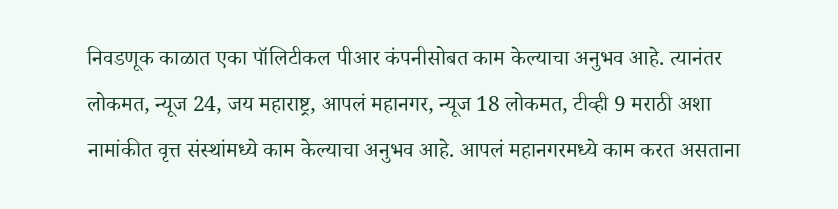निवडणूक काळात एका पॉलिटीकल पीआर कंपनीसोबत काम केल्याचा अनुभव आहे. त्यानंतर लोकमत, न्यूज 24, जय महाराष्ट्र, आपलं महानगर, न्यूज 18 लोकमत, टीव्ही 9 मराठी अशा नामांकीत वृत्त संस्थांमध्ये काम केल्याचा अनुभव आहे. आपलं महानगरमध्ये काम करत असताना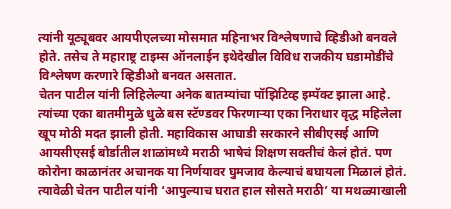त्यांनी यूट्यूबवर आयपीएलच्या मोसमात महिनाभर विश्लेषणाचे व्हिडीओ बनवले होते. तसेच ते महाराष्ट्र टाइम्स ऑनलाईन इथेदेखील विविध राजकीय घडामोडींचे विश्लेषण करणारे व्हिडीओ बनवत असतात.
चेतन पाटील यांनी लिहिलेल्या अनेक बातम्यांचा पॉझिटिव्ह इम्पॅक्ट झाला आहे. त्यांच्या एका बातमीमुळे धुळे बस स्टॅण्डवर फिरणाऱ्या एका निराधार वृद्ध महिलेला खूप मोठी मदत झाली होती. महाविकास आघाडी सरकारने सीबीएसई आणि आयसीएसई बोर्डातील शाळांमध्ये मराठी भाषेचं शिक्षण सक्तीचं केलं होतं. पण कोरोना काळानंतर अचानक या निर्णयावर घुमजाव केल्याचं बघायला मिळालं होतं. त्यावेळी चेतन पाटील यांनी ‘आपुल्याच घरात हाल सोसते मराठी’ या मथळ्याखाली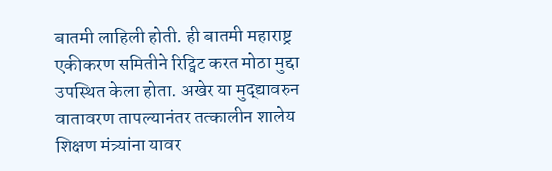बातमी लाहिली होती. ही बातमी महाराष्ट्र एकीकरण समितीने रिट्विट करत मोठा मुद्दा उपस्थित केला होता. अखेर या मुद्द्यावरुन वातावरण तापल्यानंतर तत्कालीन शालेय शिक्षण मंत्र्यांना यावर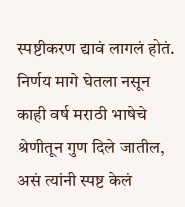स्पष्टीकरण द्यावं लागलं होतं. निर्णय मागे घेतला नसून काही वर्ष मराठी भाषेचे श्रेणीतून गुण दिले जातील, असं त्यांनी स्पष्ट केलं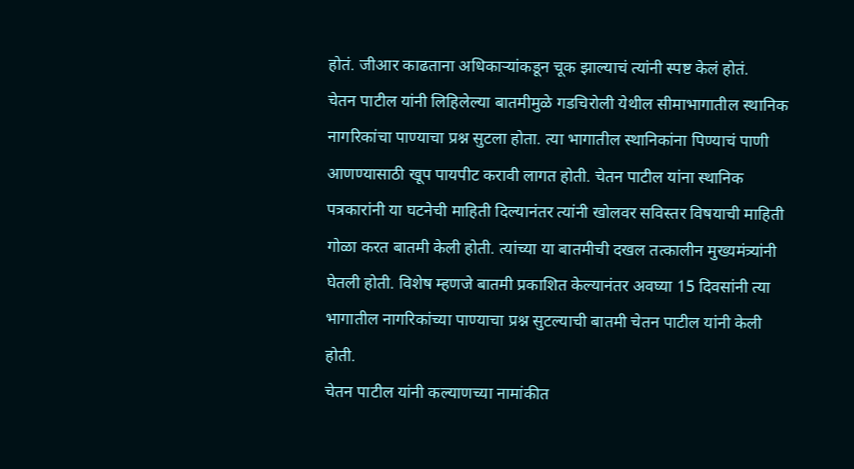होतं. जीआर काढताना अधिकाऱ्यांकडून चूक झाल्याचं त्यांनी स्पष्ट केलं होतं.
चेतन पाटील यांनी लिहिलेल्या बातमीमुळे गडचिरोली येथील सीमाभागातील स्थानिक नागरिकांचा पाण्याचा प्रश्न सुटला होता. त्या भागातील स्थानिकांना पिण्याचं पाणी आणण्यासाठी खूप पायपीट करावी लागत होती. चेतन पाटील यांना स्थानिक पत्रकारांनी या घटनेची माहिती दिल्यानंतर त्यांनी खोलवर सविस्तर विषयाची माहिती गोळा करत बातमी केली होती. त्यांच्या या बातमीची दखल तत्कालीन मुख्यमंत्र्यांनी घेतली होती. विशेष म्हणजे बातमी प्रकाशित केल्यानंतर अवघ्या 15 दिवसांनी त्या भागातील नागरिकांच्या पाण्याचा प्रश्न सुटल्याची बातमी चेतन पाटील यांनी केली होती.
चेतन पाटील यांनी कल्याणच्या नामांकीत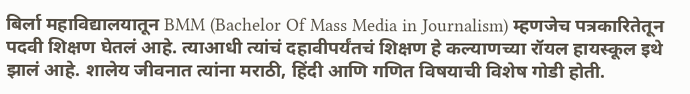बिर्ला महाविद्यालयातून BMM (Bachelor Of Mass Media in Journalism) म्हणजेच पत्रकारितेतून पदवी शिक्षण घेतलं आहे. त्याआधी त्यांचं दहावीपर्यंतचं शिक्षण हे कल्याणच्या रॉयल हायस्कूल इथे झालं आहे. शालेय जीवनात त्यांना मराठी, हिंदी आणि गणित विषयाची विशेष गोडी होती.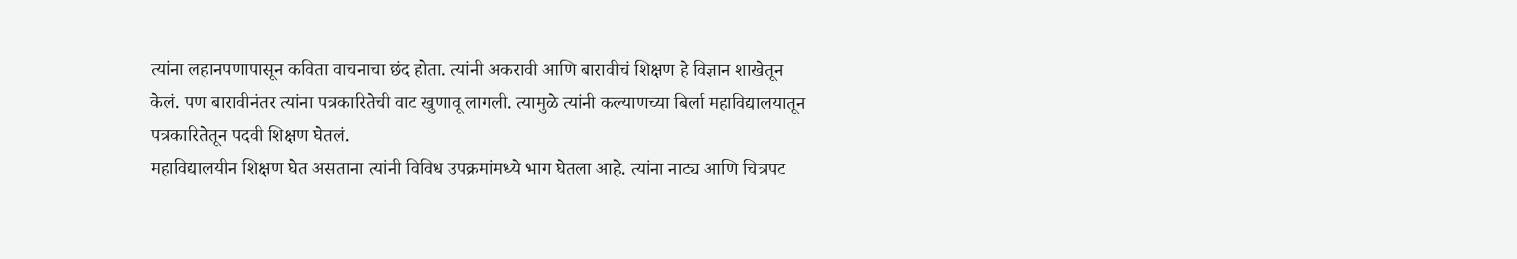त्यांना लहानपणापासून कविता वाचनाचा छंद होता. त्यांनी अकरावी आणि बारावीचं शिक्षण हे विज्ञान शाखेतून केलं. पण बारावीनंतर त्यांना पत्रकारितेची वाट खुणावू लागली. त्यामुळे त्यांनी कल्याणच्या बिर्ला महाविद्यालयातून पत्रकारितेतून पदवी शिक्षण घेतलं.
महाविद्यालयीन शिक्षण घेत असताना त्यांनी विविध उपक्रमांमध्ये भाग घेतला आहे. त्यांना नाट्य आणि चित्रपट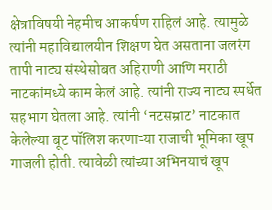क्षेत्राविषयी नेहमीच आकर्षण राहिलं आहे. त्यामुळे त्यांनी महाविद्यालयीन शिक्षण घेत असताना जलरंग तापी नाट्य संस्थेसोबत अहिराणी आणि मराठी नाटकांमध्ये काम केलं आहे. त्यांनी राज्य नाट्य स्पर्धेत सहभाग घेतला आहे. त्यांनी ‘नटसम्राट’ नाटकात केलेल्या बूट पॉलिश करणाऱ्या राजाची भूमिका खूप गाजली होती. त्यावेळी त्यांच्या अभिनयाचं खूप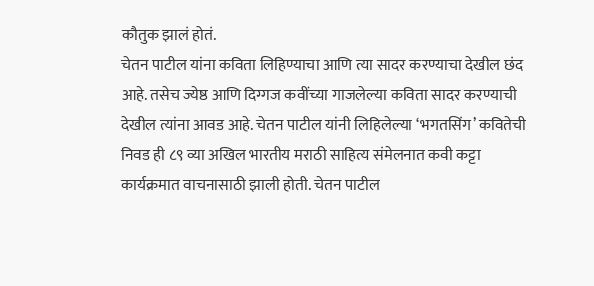कौतुक झालं होतं.
चेतन पाटील यांना कविता लिहिण्याचा आणि त्या सादर करण्याचा देखील छंद आहे. तसेच ज्येष्ठ आणि दिग्गज कवींच्या गाजलेल्या कविता सादर करण्याची देखील त्यांना आवड आहे. चेतन पाटील यांनी लिहिलेल्या ‘भगतसिंग’ कवितेची निवड ही ८९ व्या अखिल भारतीय मराठी साहित्य संमेलनात कवी कट्टा कार्यक्रमात वाचनासाठी झाली होती. चेतन पाटील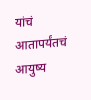यांचं आतापर्यंतचं आयुष्य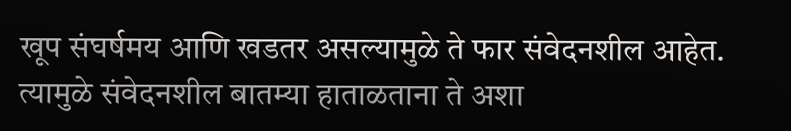खूप संघर्षमय आणि खडतर असल्यामुळे ते फार संवेदनशील आहेत. त्यामुळे संवेदनशील बातम्या हाताळताना ते अशा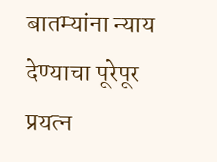बातम्यांना न्याय देण्याचा पूरेपूर प्रयत्न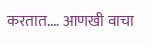करतात.… आणखी वाचा